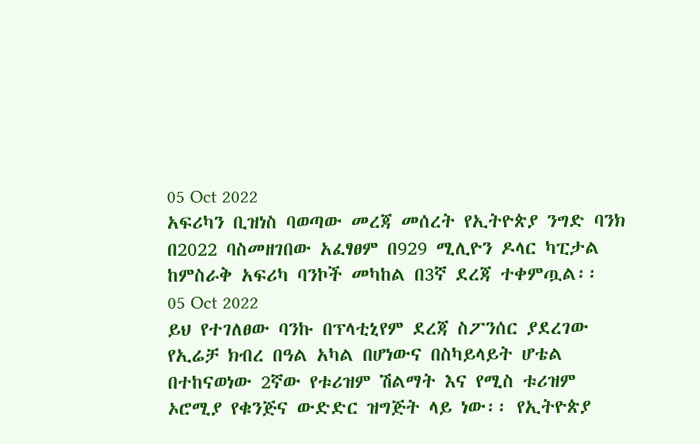05 Oct 2022
አፍሪካን ቢዝነስ ባወጣው መረጃ መሰረት የኢትዮጵያ ንግድ ባንክ በ2022 ባስመዘገበው አፈፃፀም በ929 ሚሊዮን ዶላር ካፒታል ከምስራቅ አፍሪካ ባንኮች መካከል በ3ኛ ደረጃ ተቀምጧል፡፡
05 Oct 2022
ይህ የተገለፀው ባንኩ በፕላቲኒየም ደረጃ ስፖንሰር ያደረገው የኢሬቻ ክብረ በዓል አካል በሆነውና በስካይላይት ሆቴል በተከናወነው 2ኛው የቱሪዝም ሽልማት እና የሚስ ቱሪዝም ኦሮሚያ የቁንጅና ውድድር ዝግጅት ላይ ነው፡፡ የኢትዮጵያ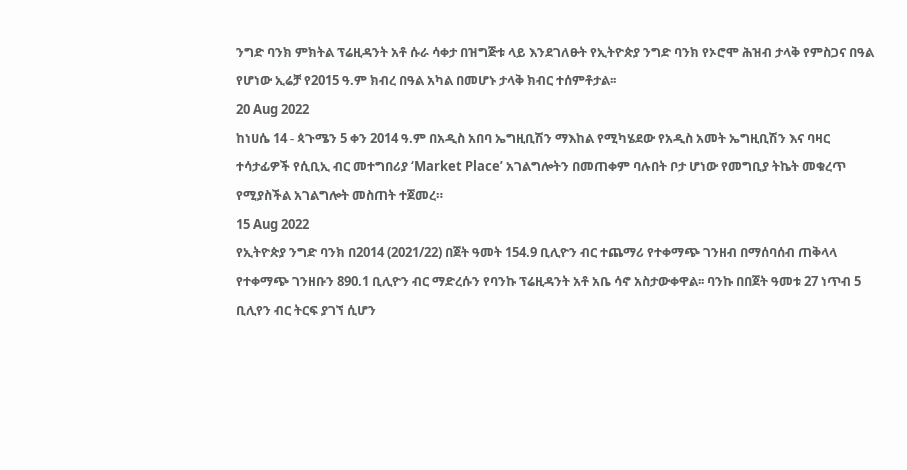ንግድ ባንክ ምክትል ፕሬዚዳንት አቶ ሱራ ሳቀታ በዝግጅቱ ላይ እንደገለፁት የኢትዮጵያ ንግድ ባንክ የኦሮሞ ሕዝብ ታላቅ የምስጋና በዓል የሆነው ኢሬቻ የ2015 ዓ.ም ክብረ በዓል አካል በመሆኑ ታላቅ ክብር ተሰምቶታል፡፡
20 Aug 2022
ከነሀሴ 14 - ጳጉሜን 5 ቀን 2014 ዓ.ም በአዲስ አበባ ኤግዚቢሽን ማእከል የሚካሄደው የአዲስ አመት ኤግዚቢሽን እና ባዛር ተሳታፊዎች የሲቢኢ ብር መተግበሪያ ‘Market Place’ አገልግሎትን በመጠቀም ባሉበት ቦታ ሆነው የመግቢያ ትኬት መቁረጥ የሚያስችል አገልግሎት መስጠት ተጀመረ።
15 Aug 2022
የኢትዮጵያ ንግድ ባንክ በ2014 (2021/22) በጀት ዓመት 154.9 ቢሊዮን ብር ተጨማሪ የተቀማጭ ገንዘብ በማሰባሰብ ጠቅላላ የተቀማጭ ገንዘቡን 890.1 ቢሊዮን ብር ማድረሱን የባንኩ ፕሬዚዳንት አቶ አቤ ሳኖ አስታውቀዋል፡፡ ባንኩ በበጀት ዓመቱ 27 ነጥብ 5 ቢሊየን ብር ትርፍ ያገኘ ሲሆን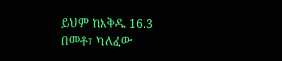ይህም ከእቅዱ 16.3 በመቶ፣ ካለፈው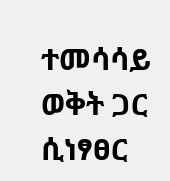ተመሳሳይ ወቅት ጋር ሲነፃፀር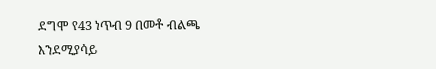ደግሞ የ43 ነጥብ 9 በመቶ ብልጫ እንደሚያሳይ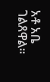አቶ አቤ ገልጸዋል።